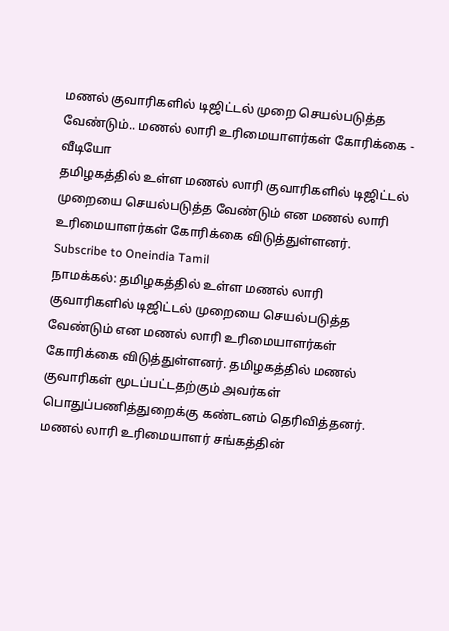மணல் குவாரிகளில் டிஜிட்டல் முறை செயல்படுத்த வேண்டும்.. மணல் லாரி உரிமையாளர்கள் கோரிக்கை - வீடியோ
தமிழகத்தில் உள்ள மணல் லாரி குவாரிகளில் டிஜிட்டல் முறையை செயல்படுத்த வேண்டும் என மணல் லாரி உரிமையாளர்கள் கோரிக்கை விடுத்துள்ளனர்.
Subscribe to Oneindia Tamil
நாமக்கல்: தமிழகத்தில் உள்ள மணல் லாரி குவாரிகளில் டிஜிட்டல் முறையை செயல்படுத்த வேண்டும் என மணல் லாரி உரிமையாளர்கள் கோரிக்கை விடுத்துள்ளனர். தமிழகத்தில் மணல் குவாரிகள் மூடப்பட்டதற்கும் அவர்கள் பொதுப்பணித்துறைக்கு கண்டனம் தெரிவித்தனர்.
மணல் லாரி உரிமையாளர் சங்கத்தின்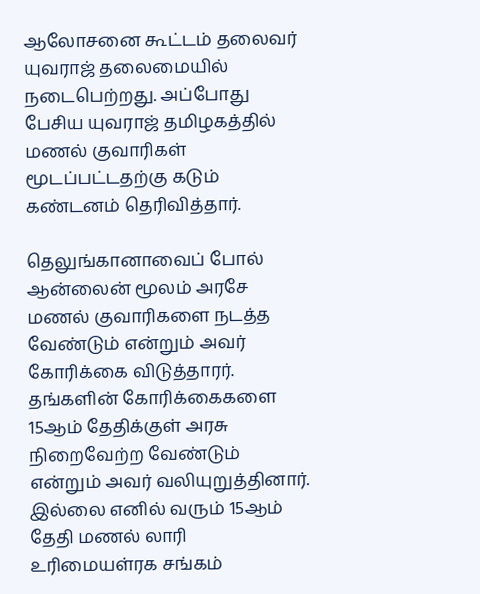ஆலோசனை கூட்டம் தலைவர் யுவராஜ் தலைமையில் நடைபெற்றது. அப்போது பேசிய யுவராஜ் தமிழகத்தில் மணல் குவாரிகள் மூடப்பட்டதற்கு கடும் கண்டனம் தெரிவித்தார்.

தெலுங்கானாவைப் போல் ஆன்லைன் மூலம் அரசே மணல் குவாரிகளை நடத்த வேண்டும் என்றும் அவர் கோரிக்கை விடுத்தாரர். தங்களின் கோரிக்கைகளை 15ஆம் தேதிக்குள் அரசு நிறைவேற்ற வேண்டும் என்றும் அவர் வலியுறுத்தினார்.
இல்லை எனில் வரும் 15ஆம் தேதி மணல் லாரி உரிமையள்ரக சங்கம்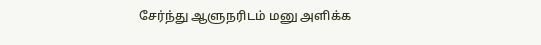சேர்ந்து ஆளுநரிடம் மனு அளிக்க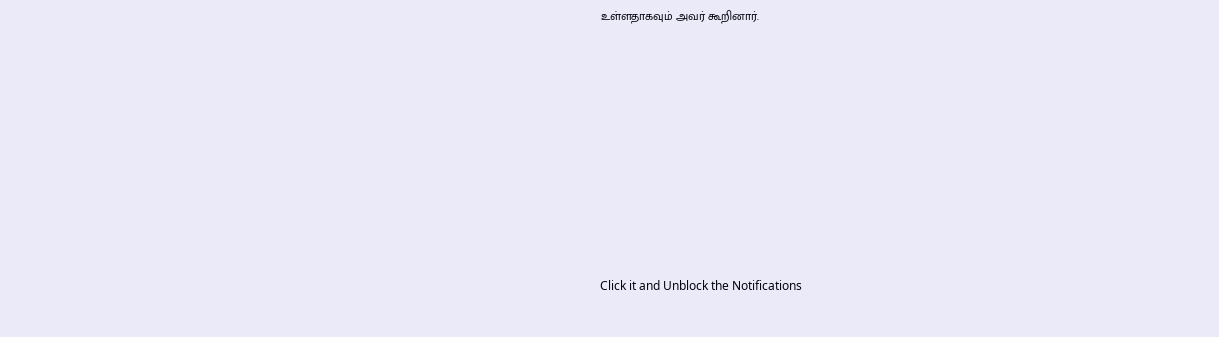உள்ளதாகவும் அவர் கூறினார்.












Click it and Unblock the Notifications